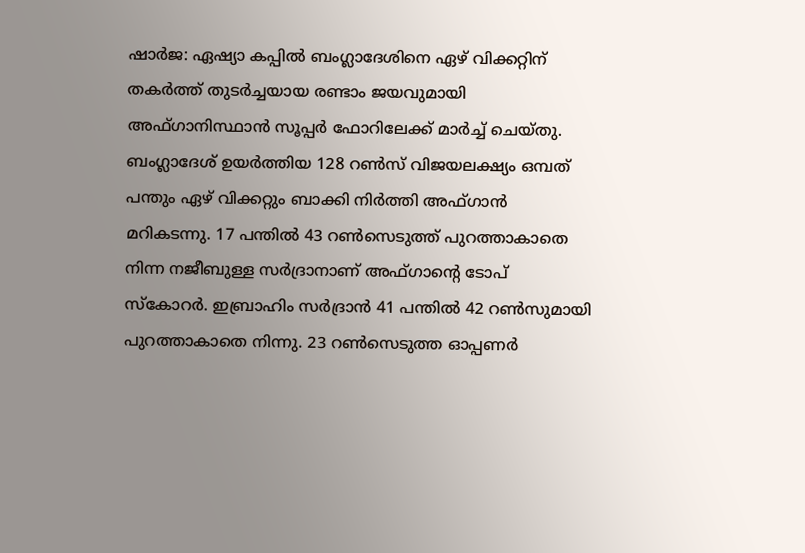ഷാര്‍ജ: ഏഷ്യാ കപ്പില്‍ ബംഗ്ലാദേശിനെ ഏഴ് വിക്കറ്റിന് തകര്‍ത്ത് തുടര്‍ച്ചയായ രണ്ടാം ജയവുമായി അഫ്ഗാനിസ്ഥാന്‍ സൂപ്പര്‍ ഫോറിലേക്ക് മാര്‍ച്ച് ചെയ്തു. ബംഗ്ലാദേശ് ഉയര്‍ത്തിയ 128 റണ്‍സ് വിജയലക്ഷ്യം ഒമ്പത് പന്തും ഏഴ് വിക്കറ്റും ബാക്കി നിര്‍ത്തി അഫ്ഗാന്‍ മറികടന്നു. 17 പന്തില്‍ 43 റണ്‍സെടുത്ത് പുറത്താകാതെ നിന്ന നജീബുള്ള സര്‍ദ്രാനാണ് അഫ്ഗാന്‍റെ ടോപ് സ്കോറര്‍. ഇബ്രാഹിം സര്‍ദ്രാന്‍ 41 പന്തില്‍ 42 റണ്‍സുമായി പുറത്താകാതെ നിന്നു. 23 റണ്‍സെടുത്ത ഓപ്പണര്‍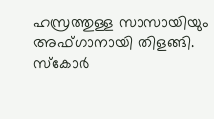ഹസ്രത്തുള്ള സാസായിയും അഫ്ഗാനായി തിളങ്ങി. സ്കോര്‍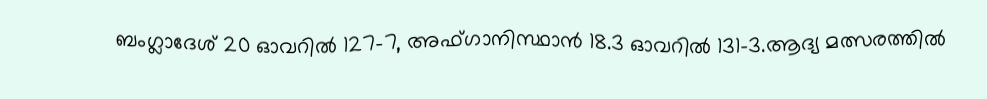ബംഗ്ലാദേശ് 20 ഓവറില്‍ 127-7, അഫ്ഗാനിസ്ഥാന്‍ 18.3 ഓവറില്‍ 131-3.ആദ്യ മത്സരത്തില്‍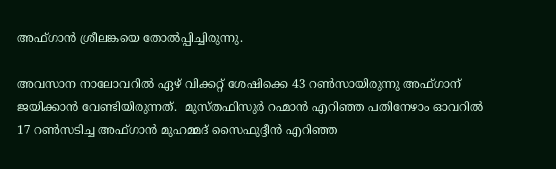അഫ്ഗാന്‍ ശ്രീലങ്കയെ തോല്‍പ്പിച്ചിരുന്നു.

അവസാന നാലോവറില്‍ ഏഴ് വിക്കറ്റ് ശേഷിക്കെ 43 റണ്‍സായിരുന്നു അഫ്ഗാന് ജയിക്കാന്‍ വേണ്ടിയിരുന്നത്.  മുസ്തഫിസുര്‍ റഹ്മാന്‍ എറിഞ്ഞ പതിനേഴാം ഓവറില്‍ 17 റണ്‍സടിച്ച അഫ്ഗാന്‍ മുഹമ്മദ് സൈഫുദ്ദീന്‍ എറിഞ്ഞ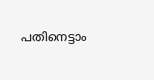പതിനെട്ടാം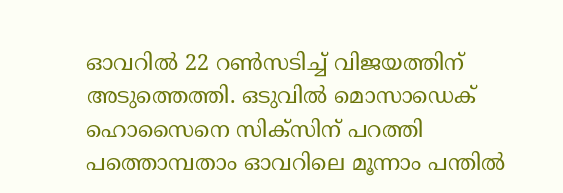ഓവറില്‍ 22 റണ്‍സടിച്ച് വിജയത്തിന് അടുത്തെത്തി. ഒടുവില്‍ മൊസാഡെക് ഹൊസൈനെ സിക്സിന് പറത്തി പത്തൊമ്പതാം ഓവറിലെ മൂന്നാം പന്തില്‍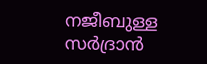നജീബുള്ള സര്‍ദ്രാന്‍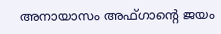അനായാസം അഫ്ഗാന്‍റെ ജയം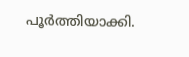പൂര്‍ത്തിയാക്കി.